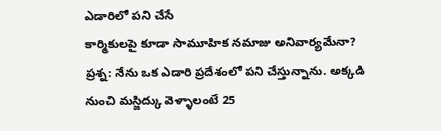ఎడారిలో పని చేసే
కార్మికులపై కూడా సామూహిక నమాజు అనివార్యమేనా?
ప్రశ్న: నేను ఒక ఎడారి ప్రదేశంలో పని చేస్తున్నాను. అక్కడి
నుంచి మస్జిద్కు వెళ్ళాలంటే 25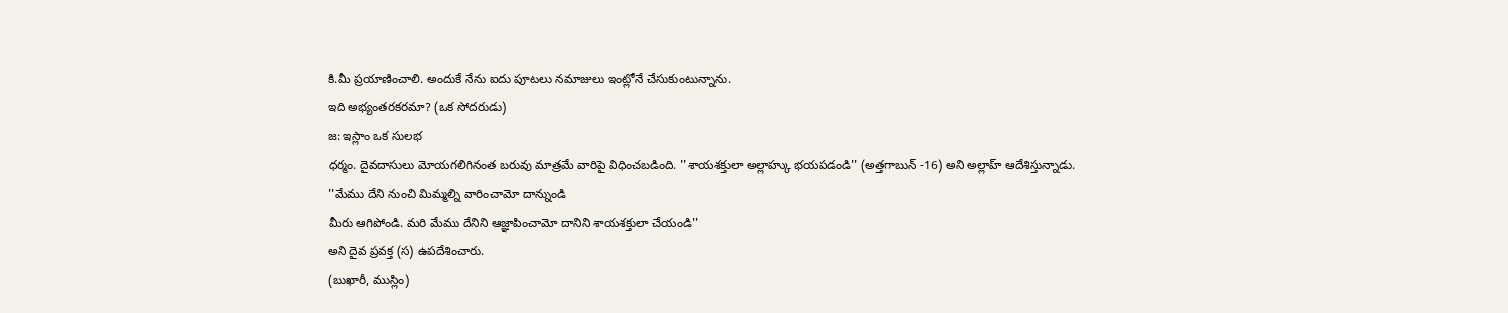కి.మీ ప్రయాణించాలి. అందుకే నేను ఐదు పూటలు నమాజులు ఇంట్లోనే చేసుకుంటున్నాను.
ఇది అభ్యంతరకరమా? (ఒక సోదరుడు)
జ: ఇస్లాం ఒక సులభ
ధర్మం. దైవదాసులు మోయగలిగినంత బరువు మాత్రమే వారిపై విధించబడింది. ''శాయశక్తులా అల్లాహ్కు భయపడండి'' (అత్తగాబున్ -16) అని అల్లాహ్ ఆదేశిస్తున్నాడు.
''మేము దేని నుంచి మిమ్మల్ని వారించామో దాన్నుండి
మీరు ఆగిపోండి. మరి మేము దేనిని ఆజ్ఞాపించామో దానిని శాయశక్తులా చేయండి''
అని దైవ ప్రవక్త (స) ఉపదేశించారు.
(బుఖారీ, ముస్లిం)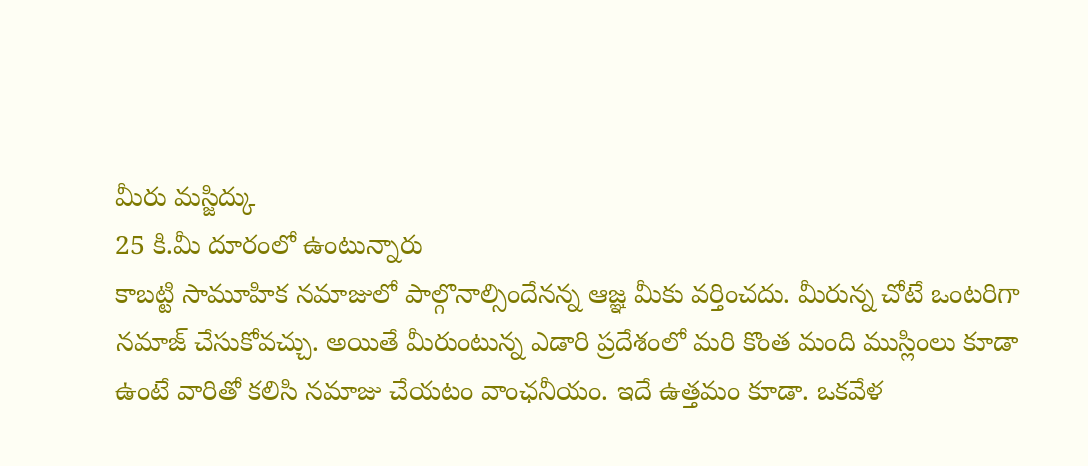మీరు మస్జిద్కు
25 కి.మీ దూరంలో ఉంటున్నారు
కాబట్టి సామూహిక నమాజులో పాల్గొనాల్సిందేనన్న ఆజ్ఞ మీకు వర్తించదు. మీరున్న చోటే ఒంటరిగా
నమాజ్ చేసుకోవచ్చు. అయితే మీరుంటున్న ఎడారి ప్రదేశంలో మరి కొంత మంది ముస్లింలు కూడా
ఉంటే వారితో కలిసి నమాజు చేయటం వాంఛనీయం. ఇదే ఉత్తమం కూడా. ఒకవేళ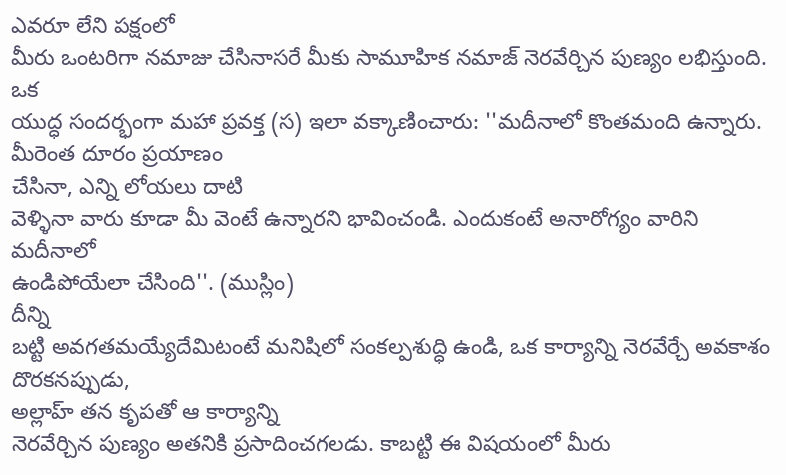ఎవరూ లేని పక్షంలో
మీరు ఒంటరిగా నమాజు చేసినాసరే మీకు సామూహిక నమాజ్ నెరవేర్చిన పుణ్యం లభిస్తుంది. ఒక
యుద్ధ సందర్భంగా మహా ప్రవక్త (స) ఇలా వక్కాణించారు: ''మదీనాలో కొంతమంది ఉన్నారు. మీరెంత దూరం ప్రయాణం
చేసినా, ఎన్ని లోయలు దాటి
వెళ్ళినా వారు కూడా మీ వెంటే ఉన్నారని భావించండి. ఎందుకంటే అనారోగ్యం వారిని మదీనాలో
ఉండిపోయేలా చేసింది''. (ముస్లిం)
దీన్ని
బట్టి అవగతమయ్యేదేమిటంటే మనిషిలో సంకల్పశుద్ధి ఉండి, ఒక కార్యాన్ని నెరవేర్చే అవకాశం దొరకనప్పుడు,
అల్లాహ్ తన కృపతో ఆ కార్యాన్ని
నెరవేర్చిన పుణ్యం అతనికి ప్రసాదించగలడు. కాబట్టి ఈ విషయంలో మీరు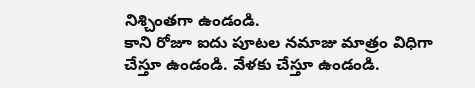నిశ్చింతగా ఉండండి.
కాని రోజూ ఐదు పూటల నమాజు మాత్రం విధిగా చేస్తూ ఉండండి. వేళకు చేస్తూ ఉండండి.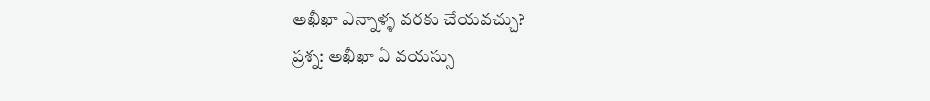అఖీఖా ఎన్నాళ్ళ వరకు చేయవచ్చు?
ప్రశ్న: అఖీఖా ఏ వయస్సు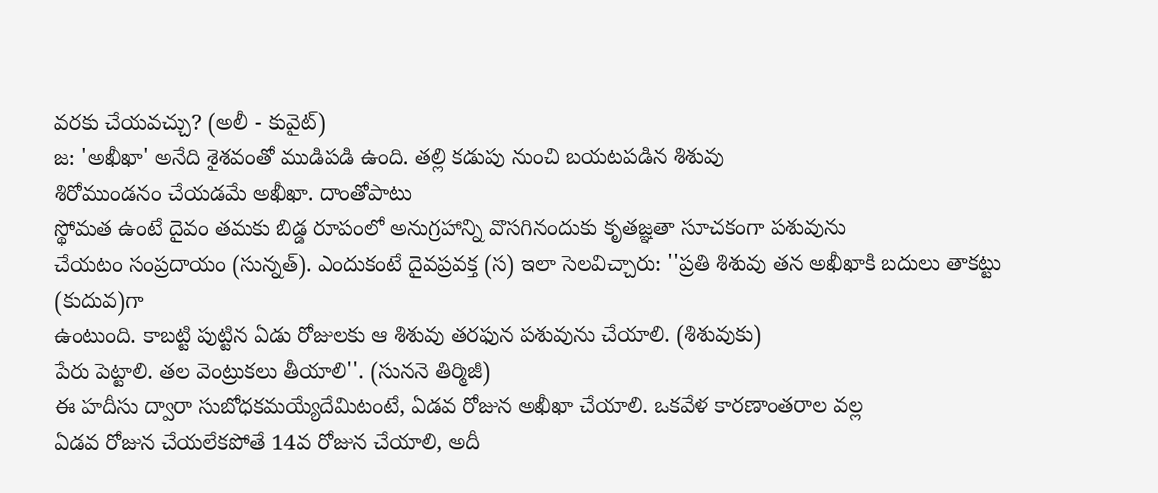వరకు చేయవచ్చు? (అలీ - కువైట్)
జ: 'అఖీఖా' అనేది శైశవంతో ముడిపడి ఉంది. తల్లి కడుపు నుంచి బయటపడిన శిశువు
శిరోముండనం చేయడమే అఖీఖా. దాంతోపాటు
స్థోమత ఉంటే దైవం తమకు బిడ్డ రూపంలో అనుగ్రహాన్ని వొసగినందుకు కృతజ్ఞతా సూచకంగా పశువును
చేయటం సంప్రదాయం (సున్నత్). ఎందుకంటే దైవప్రవక్త (స) ఇలా సెలవిచ్చారు: ''ప్రతి శిశువు తన అఖీఖాకి బదులు తాకట్టు (కుదువ)గా
ఉంటుంది. కాబట్టి పుట్టిన ఏడు రోజులకు ఆ శిశువు తరఫున పశువును చేయాలి. (శిశువుకు)
పేరు పెట్టాలి. తల వెంట్రుకలు తీయాలి''. (సుననె తిర్మిజీ)
ఈ హదీసు ద్వారా సుబోధకమయ్యేదేమిటంటే, ఏడవ రోజున అఖీఖా చేయాలి. ఒకవేళ కారణాంతరాల వల్ల
ఏడవ రోజున చేయలేకపోతే 14వ రోజున చేయాలి, అదీ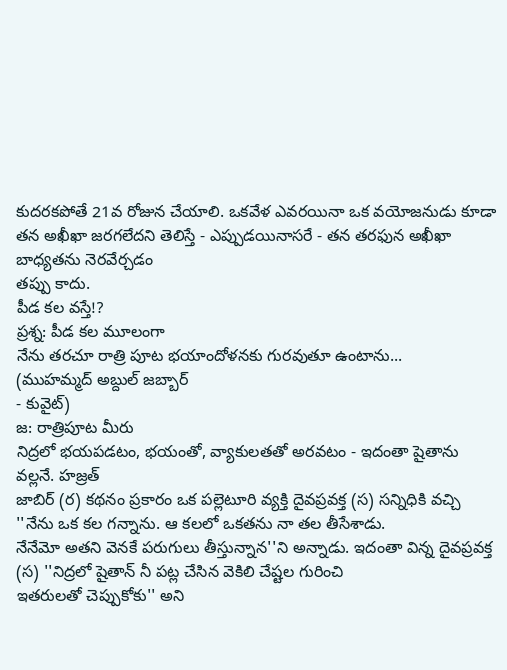కుదరకపోతే 21వ రోజున చేయాలి. ఒకవేళ ఎవరయినా ఒక వయోజనుడు కూడా
తన అఖీఖా జరగలేదని తెలిస్తే - ఎప్పుడయినాసరే - తన తరఫున అఖీఖా బాధ్యతను నెరవేర్చడం
తప్పు కాదు.
పీడ కల వస్తే!?
ప్రశ్న: పీడ కల మూలంగా
నేను తరచూ రాత్రి పూట భయాందోళనకు గురవుతూ ఉంటాను...
(ముహమ్మద్ అబ్దుల్ జబ్బార్
- కువైట్)
జ: రాత్రిపూట మీరు
నిద్రలో భయపడటం, భయంతో, వ్యాకులతతో అరవటం - ఇదంతా షైతాను వల్లనే. హజ్రత్
జాబిర్ (ర) కథనం ప్రకారం ఒక పల్లెటూరి వ్యక్తి దైవప్రవక్త (స) సన్నిధికి వచ్చి ''నేను ఒక కల గన్నాను. ఆ కలలో ఒకతను నా తల తీసేశాడు.
నేనేమో అతని వెనకే పరుగులు తీస్తున్నాన''ని అన్నాడు. ఇదంతా విన్న దైవప్రవక్త (స) ''నిద్రలో షైతాన్ నీ పట్ల చేసిన వెకిలి చేష్టల గురించి
ఇతరులతో చెప్పుకోకు'' అని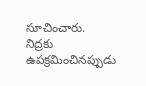సూచించారు.
నిద్రకు ఉపక్రమించినప్పుడు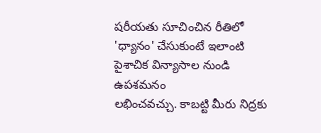షరీయతు సూచించిన రీతిలో
'ధ్యానం' చేసుకుంటే ఇలాంటి పైశాచిక విన్యాసాల నుండి ఉపశమనం
లభించవచ్చు. కాబట్టి మీరు నిద్రకు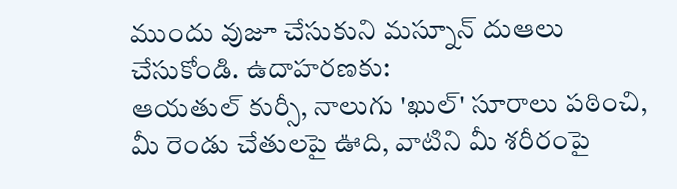ముందు వుజూ చేసుకుని మస్నూన్ దుఆలు చేసుకోండి. ఉదాహరణకు:
ఆయతుల్ కుర్సీ, నాలుగు 'ఖుల్' సూరాలు పఠించి, మీ రెండు చేతులపై ఊది, వాటిని మీ శరీరంపై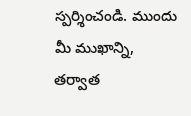స్పర్శించండి. ముందు మీ ముఖాన్ని,
తర్వాత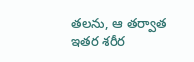తలను, ఆ తర్వాత ఇతర శరీర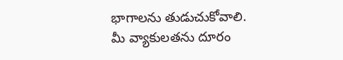భాగాలను తుడుచుకోవాలి.
మీ వ్యాకులతను దూరం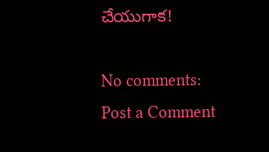చేయుగాక!

No comments:
Post a Comment